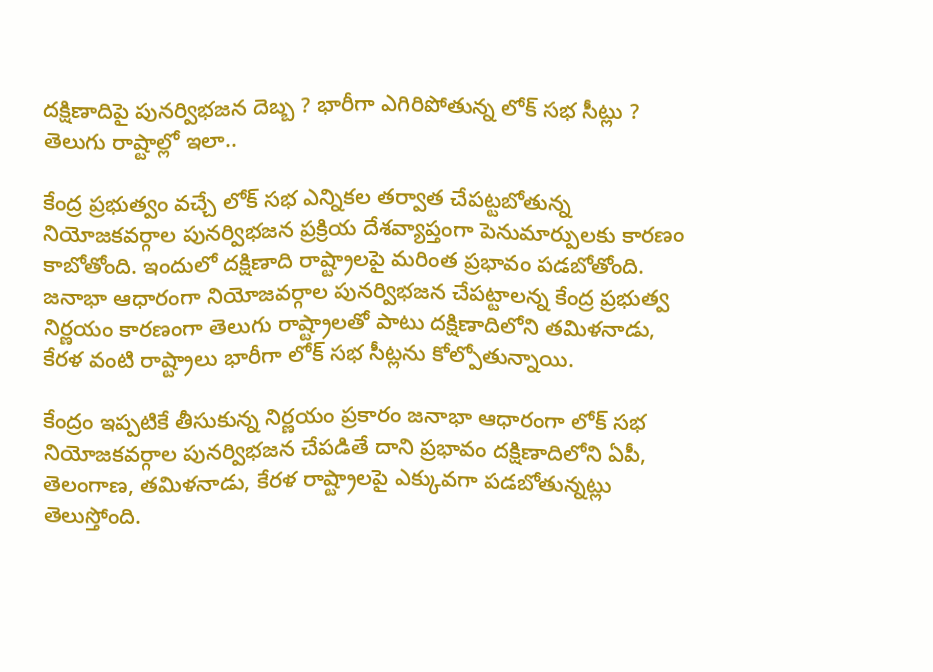దక్షిణాదిపై పునర్విభజన దెబ్బ ? భారీగా ఎగిరిపోతున్న లోక్ సభ సీట్లు ? తెలుగు రాష్టాల్లో ఇలా..

కేంద్ర ప్రభుత్వం వచ్చే లోక్ సభ ఎన్నికల తర్వాత చేపట్టబోతున్న నియోజకవర్గాల పునర్విభజన ప్రక్రియ దేశవ్యాప్తంగా పెనుమార్పులకు కారణం కాబోతోంది. ఇందులో దక్షిణాది రాష్ట్రాలపై మరింత ప్రభావం పడబోతోంది. జనాభా ఆధారంగా నియోజవర్గాల పునర్విభజన చేపట్టాలన్న కేంద్ర ప్రభుత్వ నిర్ణయం కారణంగా తెలుగు రాష్ట్రాలతో పాటు దక్షిణాదిలోని తమిళనాడు, కేరళ వంటి రాష్ట్రాలు భారీగా లోక్ సభ సీట్లను కోల్పోతున్నాయి.

కేంద్రం ఇప్పటికే తీసుకున్న నిర్ణయం ప్రకారం జనాభా ఆధారంగా లోక్ సభ నియోజకవర్గాల పునర్విభజన చేపడితే దాని ప్రభావం దక్షిణాదిలోని ఏపీ, తెలంగాణ, తమిళనాడు, కేరళ రాష్ట్రాలపై ఎక్కువగా పడబోతున్నట్లు తెలుస్తోంది.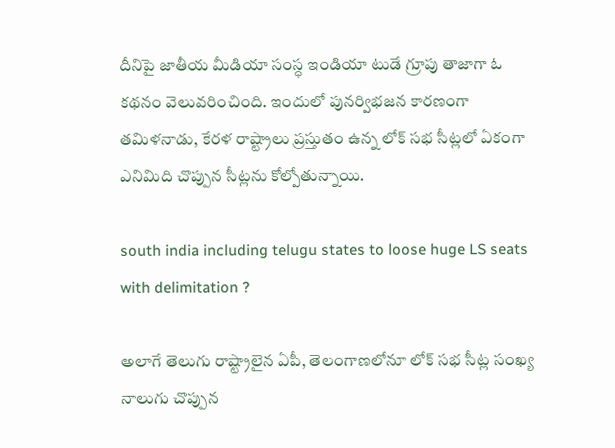దీనిపై జాతీయ మీడియా సంస్ధ ఇండియా టుడే గ్రూపు తాజాగా ఓ కథనం వెలువరించింది. ఇందులో పునర్విభజన కారణంగా తమిళనాడు, కేరళ రాష్ట్రాలు ప్రస్తుతం ఉన్న లోక్ సభ సీట్లలో ఏకంగా ఎనిమిది చొప్పున సీట్లను కోల్పోతున్నాయి.

south india including telugu states to loose huge LS seats with delimitation ?

అలాగే తెలుగు రాష్ట్రాలైన ఏపీ, తెలంగాణలోనూ లోక్ సభ సీట్ల సంఖ్య నాలుగు చొప్పున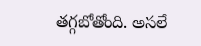తగ్గబోతోంది. అసలే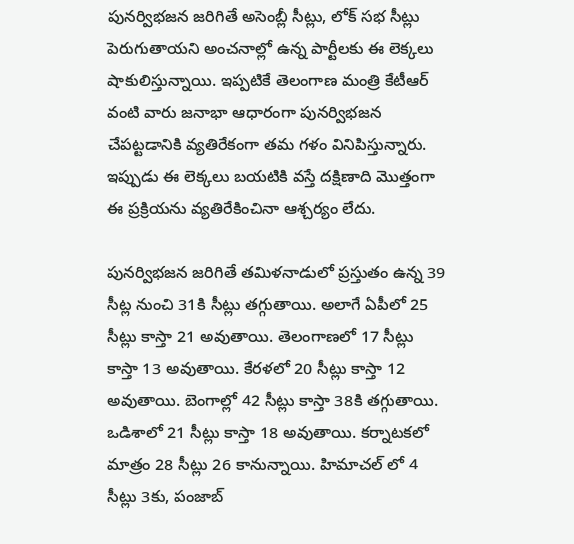పునర్విభజన జరిగితే అసెంబ్లీ సీట్లు, లోక్ సభ సీట్లు పెరుగుతాయని అంచనాల్లో ఉన్న పార్టీలకు ఈ లెక్కలు షాకులిస్తున్నాయి. ఇప్పటికే తెలంగాణ మంత్రి కేటీఆర్ వంటి వారు జనాభా ఆధారంగా పునర్విభజన చేపట్టడానికి వ్యతిరేకంగా తమ గళం వినిపిస్తున్నారు. ఇప్పుడు ఈ లెక్కలు బయటికి వస్తే దక్షిణాది మొత్తంగా ఈ ప్రక్రియను వ్యతిరేకించినా ఆశ్చర్యం లేదు.

పునర్విభజన జరిగితే తమిళనాడులో ప్రస్తుతం ఉన్న 39 సీట్ల నుంచి 31కి సీట్లు తగ్గుతాయి. అలాగే ఏపీలో 25 సీట్లు కాస్తా 21 అవుతాయి. తెలంగాణలో 17 సీట్లు కాస్తా 13 అవుతాయి. కేరళలో 20 సీట్లు కాస్తా 12 అవుతాయి. బెంగాల్లో 42 సీట్లు కాస్తా 38కి తగ్గుతాయి. ఒడిశాలో 21 సీట్లు కాస్తా 18 అవుతాయి. కర్నాటకలో మాత్రం 28 సీట్లు 26 కానున్నాయి. హిమాచల్ లో 4 సీట్లు 3కు, పంజాబ్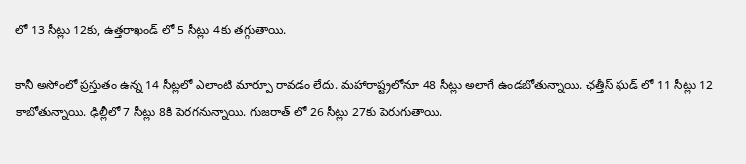లో 13 సీట్లు 12కు, ఉత్తరాఖండ్ లో 5 సీట్లు 4కు తగ్గుతాయి.

కానీ అసోంలో ప్రస్తుతం ఉన్న 14 సీట్లలో ఎలాంటి మార్పూ రావడం లేదు. మహారాష్ట్రలోనూ 48 సీట్లు అలాగే ఉండబోతున్నాయి. ఛత్తీస్ ఘడ్ లో 11 సీట్లు 12 కాబోతున్నాయి. ఢిల్లీలో 7 సీట్లు 8కి పెరగనున్నాయి. గుజరాత్ లో 26 సీట్లు 27కు పెరుగుతాయి.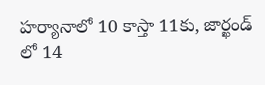హర్యానాలో 10 కాస్తా 11కు, జార్ఖండ్ లో 14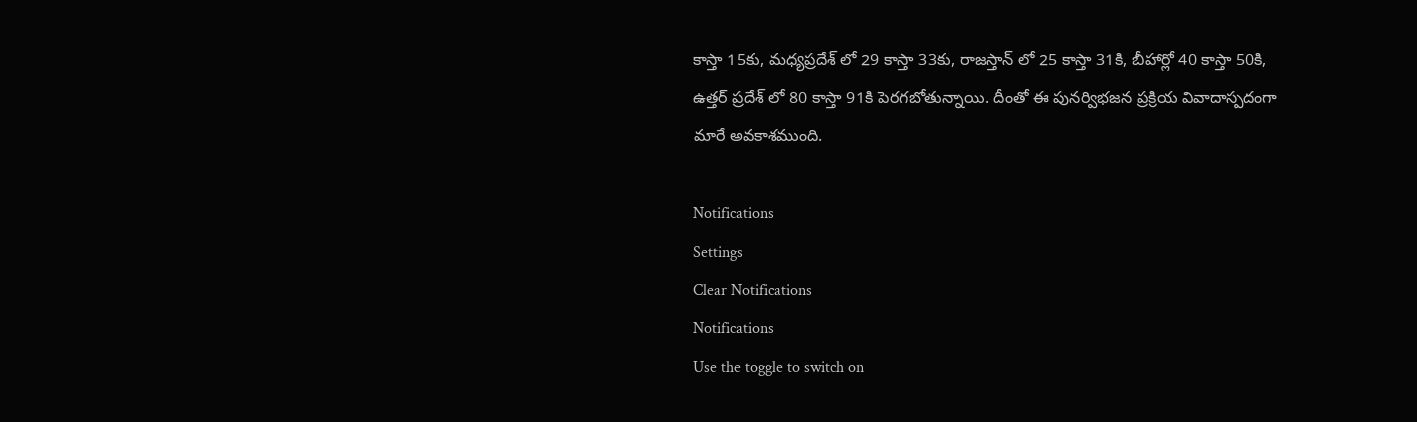కాస్తా 15కు, మధ్యప్రదేశ్ లో 29 కాస్తా 33కు, రాజస్తాన్ లో 25 కాస్తా 31కి, బీహార్లో 40 కాస్తా 50కి, ఉత్తర్ ప్రదేశ్ లో 80 కాస్తా 91కి పెరగబోతున్నాయి. దీంతో ఈ పునర్విభజన ప్రక్రియ వివాదాస్పదంగా మారే అవకాశముంది.

Notifications
Settings
Clear Notifications
Notifications
Use the toggle to switch on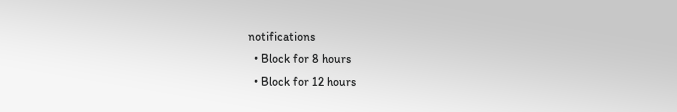notifications
  • Block for 8 hours
  • Block for 12 hours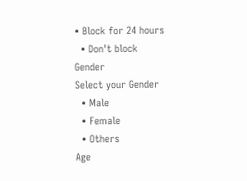• Block for 24 hours
  • Don't block
Gender
Select your Gender
  • Male
  • Female
  • Others
Age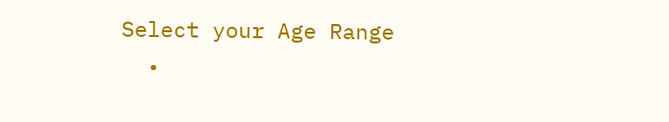Select your Age Range
  •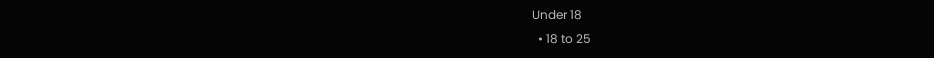Under 18
  • 18 to 25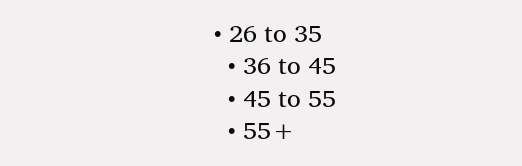• 26 to 35
  • 36 to 45
  • 45 to 55
  • 55+